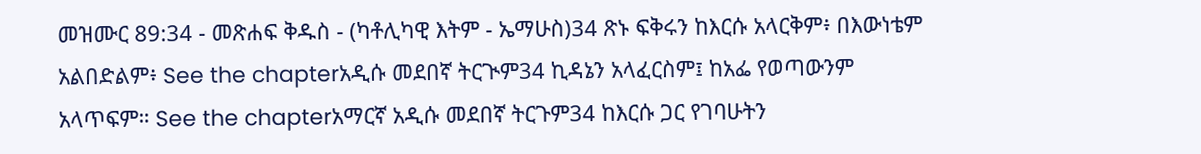መዝሙር 89:34 - መጽሐፍ ቅዱስ - (ካቶሊካዊ እትም - ኤማሁስ)34 ጽኑ ፍቅሩን ከእርሱ አላርቅም፥ በእውነቴም አልበድልም፥ See the chapterአዲሱ መደበኛ ትርጒም34 ኪዳኔን አላፈርስም፤ ከአፌ የወጣውንም አላጥፍም። See the chapterአማርኛ አዲሱ መደበኛ ትርጉም34 ከእርሱ ጋር የገባሁትን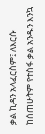ቃል ኪዳን አላፈርስም፤ ለእርሱ ከሰጠሁትም የተስፋ ቃል አንዱን እንኳ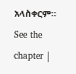አላስቀርም። See the chapter |